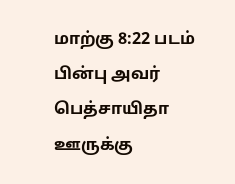மாற்கு 8:22 படம்
பின்பு அவர் பெத்சாயிதா ஊருக்கு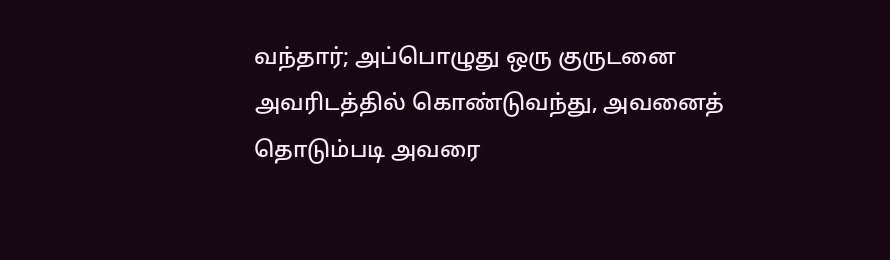வந்தார்; அப்பொழுது ஒரு குருடனை அவரிடத்தில் கொண்டுவந்து, அவனைத் தொடும்படி அவரை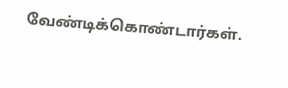வேண்டிக்கொண்டார்கள்.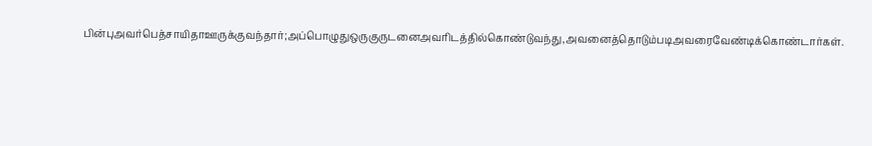பின்புஅவர்பெத்சாயிதாஊருக்குவந்தார்;அப்பொழுதுஒருகுருடனைஅவரிடத்தில்கொண்டுவந்து,அவனைத்தொடும்படிஅவரைவேண்டிக்கொண்டார்கள்.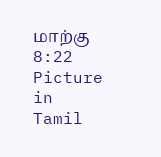மாற்கு 8:22 Picture in Tamil